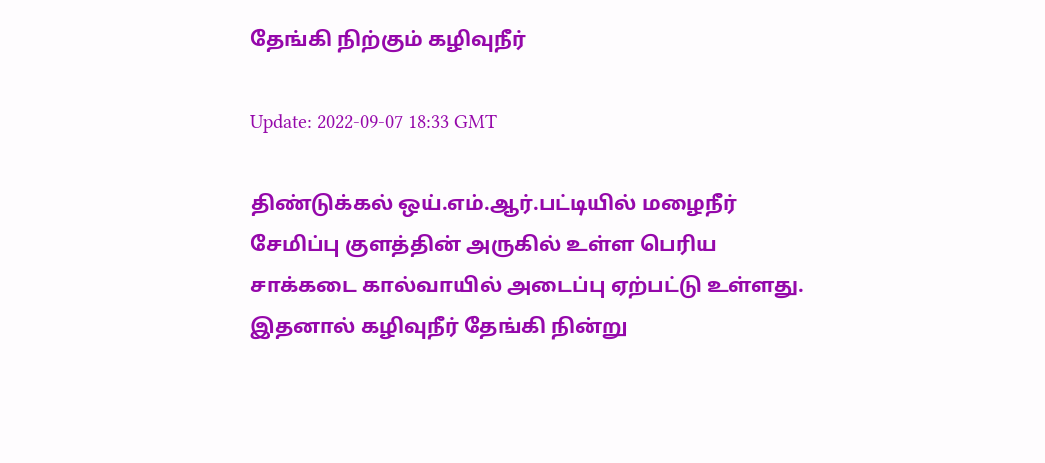தேங்கி நிற்கும் கழிவுநீர்

Update: 2022-09-07 18:33 GMT

திண்டுக்கல் ஒய்.எம்.ஆர்.பட்டியில் மழைநீர் சேமிப்பு குளத்தின் அருகில் உள்ள பெரிய சாக்கடை கால்வாயில் அடைப்பு ஏற்பட்டு உள்ளது. இதனால் கழிவுநீர் தேங்கி நின்று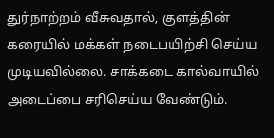துர்நாற்றம் வீசுவதால், குளத்தின் கரையில் மக்கள் நடைபயிற்சி செய்ய முடியவில்லை. சாக்கடை கால்வாயில் அடைப்பை சரிசெய்ய வேண்டும்.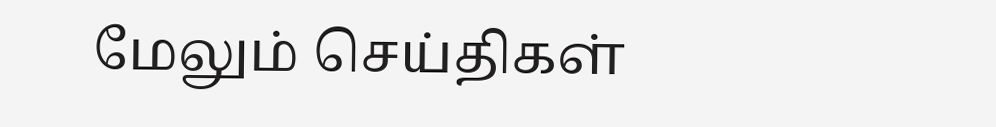மேலும் செய்திகள்